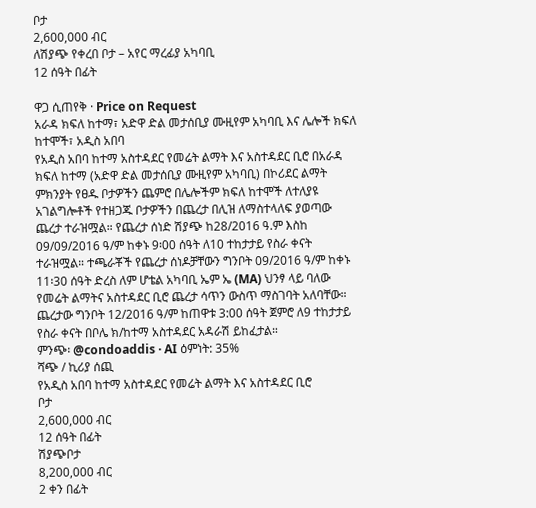ቦታ
2,600,000 ብር
ለሽያጭ የቀረበ ቦታ – አየር ማረፊያ አካባቢ
12 ሰዓት በፊት

ዋጋ ሲጠየቅ · Price on Request
አራዳ ክፍለ ከተማ፣ አድዋ ድል መታሰቢያ ሙዚየም አካባቢ እና ሌሎች ክፍለ ከተሞች፣ አዲስ አበባ
የአዲስ አበባ ከተማ አስተዳደር የመሬት ልማት እና አስተዳደር ቢሮ በአራዳ ክፍለ ከተማ (አድዋ ድል መታሰቢያ ሙዚየም አካባቢ) በኮሪደር ልማት ምክንያት የፀዱ ቦታዎችን ጨምሮ በሌሎችም ክፍለ ከተሞች ለተለያዩ አገልግሎቶች የተዘጋጁ ቦታዎችን በጨረታ በሊዝ ለማስተላለፍ ያወጣው ጨረታ ተራዝሟል። የጨረታ ሰነድ ሽያጭ ከ28/2016 ዓ.ም እስከ 09/09/2016 ዓ/ም ከቀኑ 9፡00 ሰዓት ለ10 ተከታታይ የስራ ቀናት ተራዝሟል። ተጫራቾች የጨረታ ሰነዶቻቸውን ግንቦት 09/2016 ዓ/ም ከቀኑ 11፡30 ሰዓት ድረስ ለም ሆቴል አካባቢ ኤም ኤ (MA) ህንፃ ላይ ባለው የመሬት ልማትና አስተዳደር ቢሮ ጨረታ ሳጥን ውስጥ ማስገባት አለባቸው። ጨረታው ግንቦት 12/2016 ዓ/ም ከጠዋቱ 3:00 ሰዓት ጀምሮ ለ9 ተከታታይ የስራ ቀናት በቦሌ ክ/ከተማ አስተዳደር አዳራሽ ይከፈታል።
ምንጭ፡ @condoaddis · AI ዕምነት: 35%
ሻጭ / ኪሪያ ሰጪ
የአዲስ አበባ ከተማ አስተዳደር የመሬት ልማት እና አስተዳደር ቢሮ
ቦታ
2,600,000 ብር
12 ሰዓት በፊት
ሽያጭቦታ
8,200,000 ብር
2 ቀን በፊት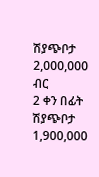ሽያጭቦታ
2,000,000 ብር
2 ቀን በፊት
ሽያጭቦታ
1,900,000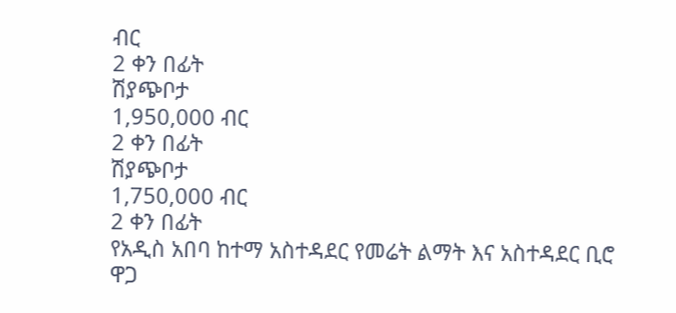ብር
2 ቀን በፊት
ሽያጭቦታ
1,950,000 ብር
2 ቀን በፊት
ሽያጭቦታ
1,750,000 ብር
2 ቀን በፊት
የአዲስ አበባ ከተማ አስተዳደር የመሬት ልማት እና አስተዳደር ቢሮ
ዋጋ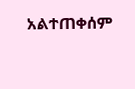አልተጠቀሰም